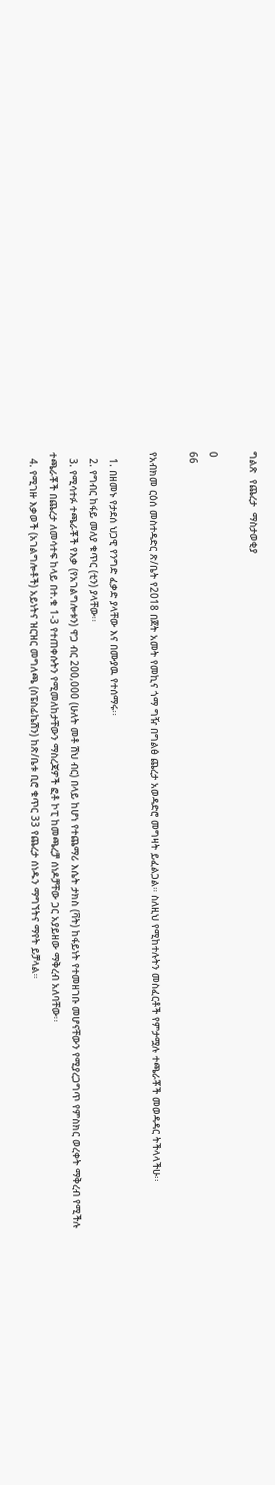ግልጽ  የጨረታ  ማስታወቂያ

0
66

የአብክመ ርዕሰ መስተዳድር ጽ/ቤት የ2018 በጀት አመት የመኪና ጎማ ግዥ በግልፅ ጨረታ አወዳድሮ መግዛት ይፈልጋል። ስለዚህ የሚከተሉትን መስፈርቶች የምታሟሉ ተጫራቾች መወዳዳር ትችላላችሁ፡፡

  1. በዘመኑ የታደሰ ህጋዊ የንግድ ፈቃድ ያላቸው እና በሙያዉ የተሰማሩ፡፡
  2. የግብር ከፋይ መለያ ቁጥር (ቲን) ያላቸው፡፡
  3. የሚሳተፉ ተጫራቾች የእቃ (የአገልግሎቱን) ዋጋ ብር 200,000 (ሁለት መቶ ሽህ ብር) በላይ ከሆነ የተጨማሪ እሴት ታክስ (ቫት) ከፋይነት የተመዘገቡ መሆናቸውን የሚያረጋግጥ የምስክር ወረቀት ማቅረብ የሚችሉ ተጫራቾች በጨረታ ለመሳተፍ ከላይ በተ.ቁ 1-3 የተጠቀሱትን የሚመለከታቸውን ማስረጃዎች ፎቶ ኮፒ ከመጫረቻ ሰነዶቻቸው ጋር አያይዘው ማቅረብ አለባቸው፡፡
  4. የሚገዙ እቃወች (አገልግሎቶች) አይነትና ዝርዝር መግለጫ (ስፔስፊኬሽን) ከጽ/ቤቱ ቢሮ ቁጥር 33 የጨረታ ሰነዱን ማግኘትና ማየት ይቻላል።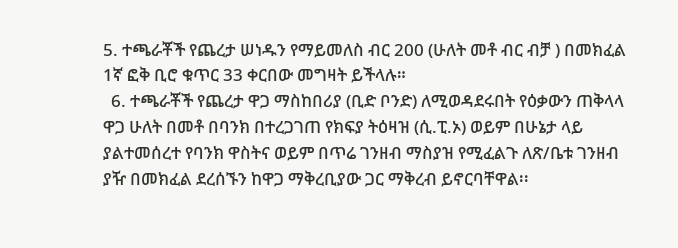5. ተጫራቾች የጨረታ ሠነዱን የማይመለስ ብር 200 (ሁለት መቶ ብር ብቻ ) በመክፈል 1ኛ ፎቅ ቢሮ ቁጥር 33 ቀርበው መግዛት ይችላሉ።
  6. ተጫራቾች የጨረታ ዋጋ ማስከበሪያ (ቢድ ቦንድ) ለሚወዳደሩበት የዕቃውን ጠቅላላ ዋጋ ሁለት በመቶ በባንክ በተረጋገጠ የክፍያ ትዕዛዝ (ሲ.ፒ.ኦ) ወይም በሁኔታ ላይ ያልተመሰረተ የባንክ ዋስትና ወይም በጥሬ ገንዘብ ማስያዝ የሚፈልጉ ለጽ/ቤቱ ገንዘብ ያዥ በመክፈል ደረሰኙን ከዋጋ ማቅረቢያው ጋር ማቅረብ ይኖርባቸዋል፡፡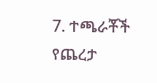7. ተጫራቾች የጨረታ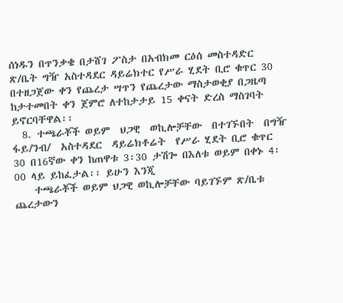ሰነዱን በጥንቃቄ በታሸገ ፖስታ በአብክመ ርዕሰ መስተዳድር ጽ/ቤት ግዥ አስተዳደር ዳይሬክተር የሥራ ሂደት ቢሮ ቁጥር 30 በተዘጋጀው ቀን የጨረታ ሣጥን የጨረታው ማስታወቂያ በጋዜጣ ከታተመበት ቀን ጀምሮ ለተከታታይ 15 ቀናት ድረስ ማስገባት ይኖርባቸዋል፡፡
  8. ተጫራቾች ወይም  ህጋዊ  ወኪሎቻቸው  በተገኙበት  በግዥ  ፋይ/ንብ/  አስተዳደር  ዳይሬክቶሬት  የሥራ ሂደት ቢሮ ቁጥር 30 በ16ኛው ቀን ከጠዋቱ 3፡30 ታሽጐ በእለቱ ወይም በቀኑ 4፡00 ላይ ይከፈታል፡፡ ይሁን እንጂ
    ተጫራቾች ወይም ህጋዊ ወኪሎቻቸው ባይገኙም ጽ/ቤቱ ጨረታውን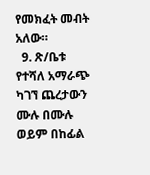የመክፈት መብት አለው።
  9. ጽ/ቤቱ የተሻለ አማራጭ ካገኘ ጨረታውን ሙሉ በሙሉ ወይም በከፊል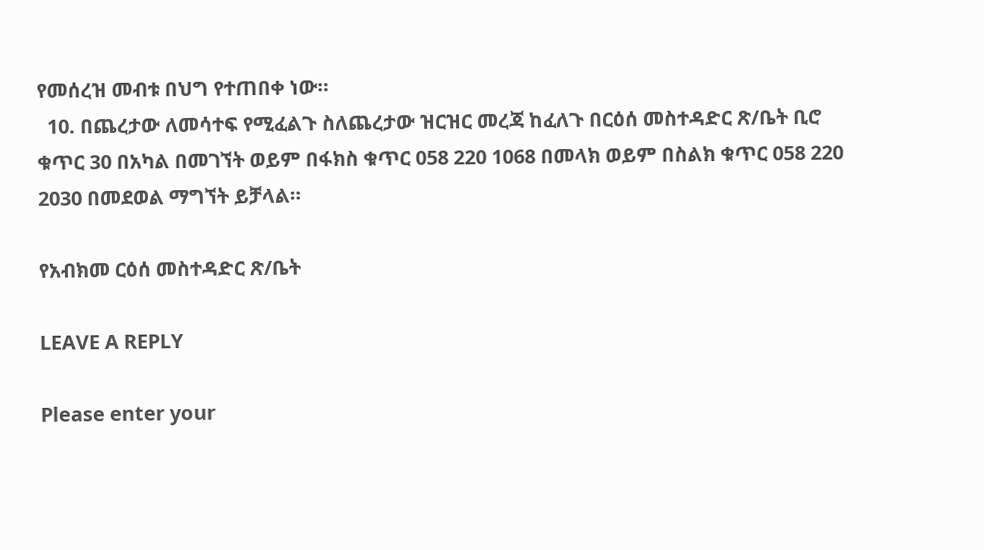የመሰረዝ መብቱ በህግ የተጠበቀ ነው።
  10. በጨረታው ለመሳተፍ የሚፈልጉ ስለጨረታው ዝርዝር መረጃ ከፈለጉ በርዕሰ መስተዳድር ጽ/ቤት ቢሮ ቁጥር 30 በአካል በመገኘት ወይም በፋክስ ቁጥር 058 220 1068 በመላክ ወይም በስልክ ቁጥር 058 220 2030 በመደወል ማግኘት ይቻላል።

የአብክመ ርዕሰ መስተዳድር ጽ/ቤት

LEAVE A REPLY

Please enter your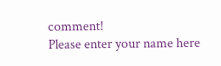comment!
Please enter your name here